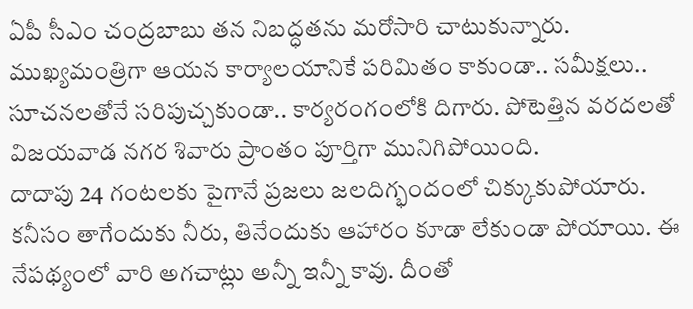ఏపీ సీఎం చంద్రబాబు తన నిబద్ధతను మరోసారి చాటుకున్నారు. ముఖ్యమంత్రిగా ఆయన కార్యాలయానికే పరిమితం కాకుండా.. సమీక్షలు.. సూచనలతోనే సరిపుచ్చకుండా.. కార్యరంగంలోకి దిగారు. పోటెత్తిన వరదలతో విజయవాడ నగర శివారు ప్రాంతం పూర్తిగా మునిగిపోయింది.
దాదాపు 24 గంటలకు పైగానే ప్రజలు జలదిగ్భందంలో చిక్కుకుపోయారు. కనీసం తాగేందుకు నీరు, తినేందుకు ఆహారం కూడా లేకుండా పోయాయి. ఈ నేపథ్యంలో వారి అగచాట్లు అన్నీ ఇన్నీ కావు. దీంతో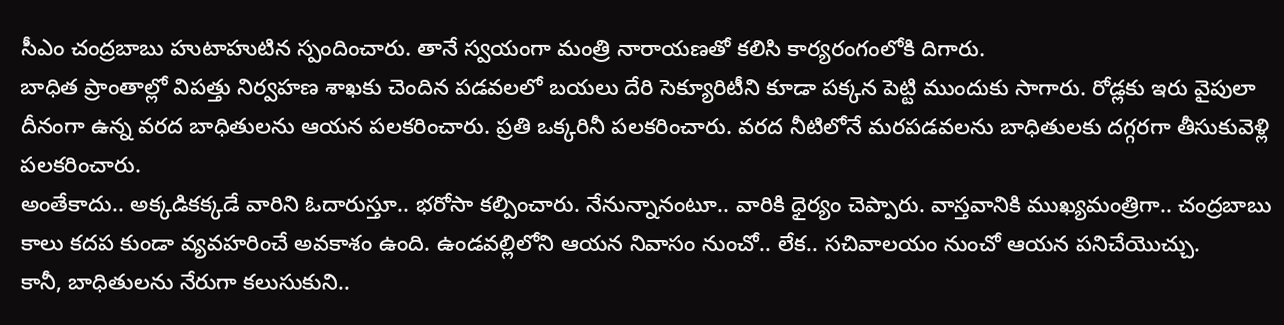సీఎం చంద్రబాబు హుటాహుటిన స్పందించారు. తానే స్వయంగా మంత్రి నారాయణతో కలిసి కార్యరంగంలోకి దిగారు.
బాధిత ప్రాంతాల్లో విపత్తు నిర్వహణ శాఖకు చెందిన పడవలలో బయలు దేరి సెక్యూరిటీని కూడా పక్కన పెట్టి ముందుకు సాగారు. రోడ్లకు ఇరు వైపులా దీనంగా ఉన్న వరద బాధితులను ఆయన పలకరించారు. ప్రతి ఒక్కరినీ పలకరించారు. వరద నీటిలోనే మరపడవలను బాధితులకు దగ్గరగా తీసుకువెళ్లి పలకరించారు.
అంతేకాదు.. అక్కడికక్కడే వారిని ఓదారుస్తూ.. భరోసా కల్పించారు. నేనున్నానంటూ.. వారికి ధైర్యం చెప్పారు. వాస్తవానికి ముఖ్యమంత్రిగా.. చంద్రబాబు కాలు కదప కుండా వ్యవహరించే అవకాశం ఉంది. ఉండవల్లిలోని ఆయన నివాసం నుంచో.. లేక.. సచివాలయం నుంచో ఆయన పనిచేయొచ్చు.
కానీ, బాధితులను నేరుగా కలుసుకుని..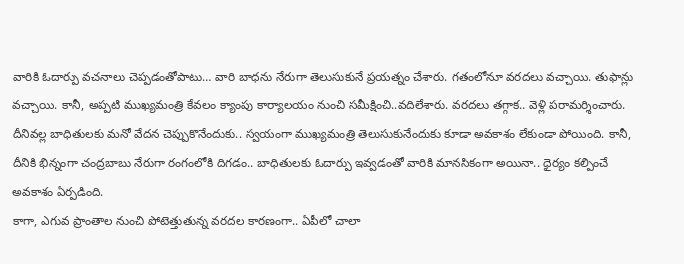వారికి ఓదార్పు వచనాలు చెప్పడంతోపాటు… వారి బాధను నేరుగా తెలుసుకునే ప్రయత్నం చేశారు. గతంలోనూ వరదలు వచ్చాయి. తుఫాన్లు వచ్చాయి. కానీ, అప్పటి ముఖ్యమంత్రి కేవలం క్యాంపు కార్యాలయం నుంచి సమీక్షించి..వదిలేశారు. వరదలు తగ్గాక.. వెళ్లి పరామర్శించారు.
దీనివల్ల బాధితులకు మనో వేదన చెప్పుకొనేందుకు.. స్వయంగా ముఖ్యమంత్రి తెలుసుకునేందుకు కూడా అవకాశం లేకుండా పోయింది. కానీ, దీనికి భిన్నంగా చంద్రబాబు నేరుగా రంగంలోకి దిగడం.. బాధితులకు ఓదార్పు ఇవ్వడంతో వారికి మానసికంగా అయినా.. ధైర్యం కల్పించే అవకాశం ఏర్పడింది.
కాగా, ఎగువ ప్రాంతాల నుంచి పోటెత్తుతున్న వరదల కారణంగా.. ఏపీలో చాలా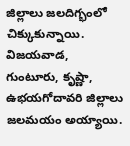జిల్లాలు జలదిగ్భంలో చిక్కుకున్నాయి. విజయవాడ, గుంటూరు, కృష్ణా, ఉభయగోదావరి జిల్లాలు జలమయం అయ్యాయి.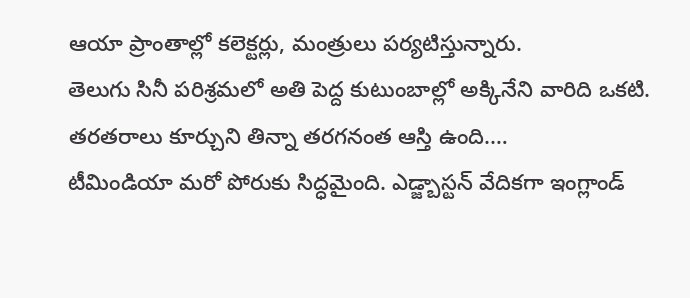ఆయా ప్రాంతాల్లో కలెక్టర్లు, మంత్రులు పర్యటిస్తున్నారు.
తెలుగు సినీ పరిశ్రమలో అతి పెద్ద కుటుంబాల్లో అక్కినేని వారిది ఒకటి. తరతరాలు కూర్చుని తిన్నా తరగనంత ఆస్తి ఉంది.…
టీమిండియా మరో పోరుకు సిద్ధమైంది. ఎడ్జ్బాస్టన్ వేదికగా ఇంగ్లాండ్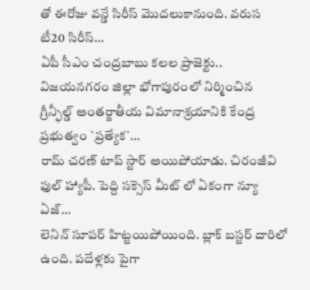తో ఈరోజు వన్డే సిరీస్ మొదలుకానుంది. వరుస టీ20 సిరీస్…
ఏపీ సీఎం చంద్రబాబు కలల ప్రాజెక్టు.. విజయనగరం జిల్లా భోగాపురంలో నిర్మించిన గ్రీన్ఫీల్డ్ అంతర్జాతీయ విమానాశ్రయానికి కేంద్ర ప్రభుత్వం `ప్రత్యేక`…
రామ్ చరణ్ టాప్ స్టార్ అయిపోయాడు. చిరంజీవి ఫుల్ హ్యాపీ. పెద్ది సక్సెస్ మీట్ లో ఏకంగా న్యూ ఏజ్…
లెనిన్ సూపర్ హిట్టయిపోయింది. బ్లాక్ బస్టర్ దారిలో ఉంది. పదేళ్లకు పైగా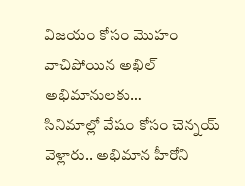విజయం కోసం మొహం వాచిపోయిన అఖిల్ అభిమానులకు…
సినిమాల్లో వేషం కోసం చెన్నయ్ వెళ్లారు.. అభిమాన హీరోని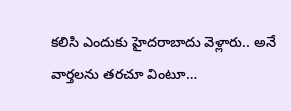కలిసి ఎందుకు హైదరాబాదు వెళ్లారు.. అనే వార్తలను తరచూ వింటూ…